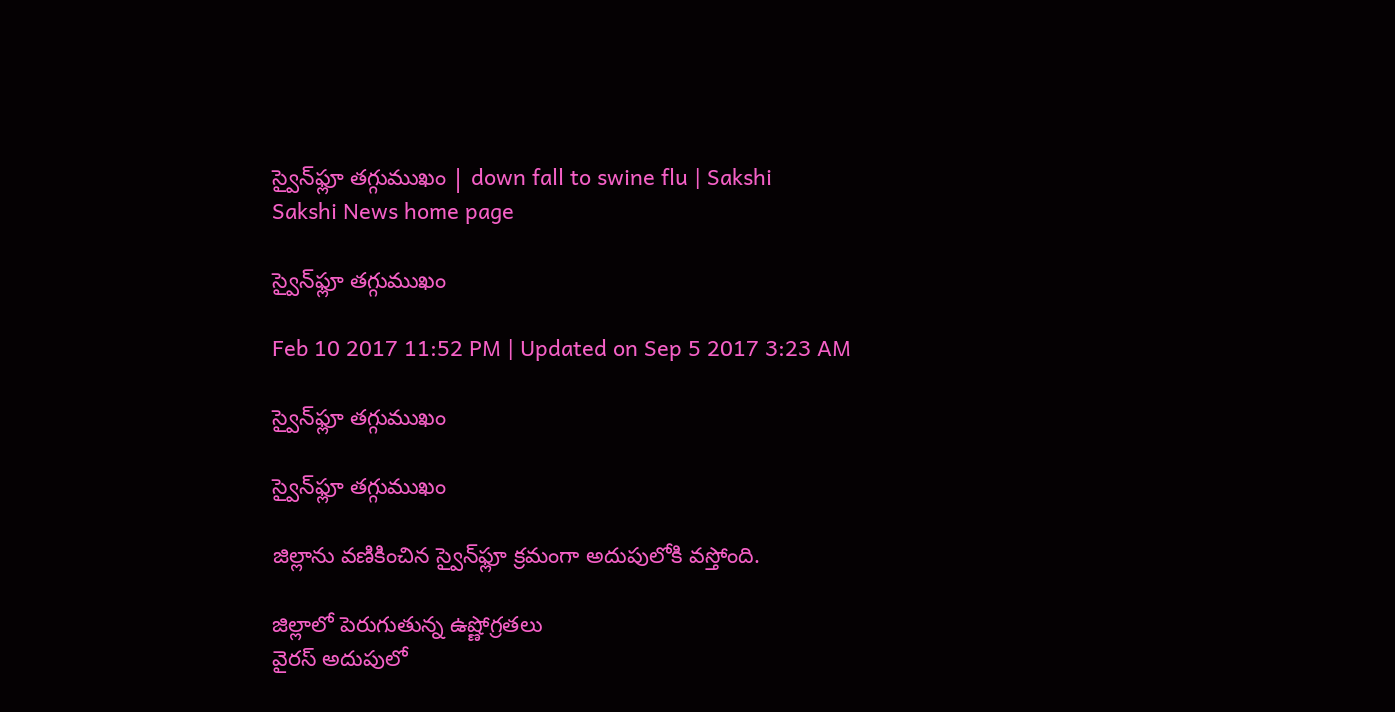స్వైన్‌ఫ్లూ తగ్గుముఖం | down fall to swine flu | Sakshi
Sakshi News home page

స్వైన్‌ఫ్లూ తగ్గుముఖం

Feb 10 2017 11:52 PM | Updated on Sep 5 2017 3:23 AM

స్వైన్‌ఫ్లూ తగ్గుముఖం

స్వైన్‌ఫ్లూ తగ్గుముఖం

జిల్లాను వణికించిన స్వైన్‌ఫ్లూ క్రమంగా అదుపులోకి వస్తోంది.

జిల్లాలో పెరుగుతున్న ఉష్ణోగ్రతలు
వైరస్‌ అదుపులో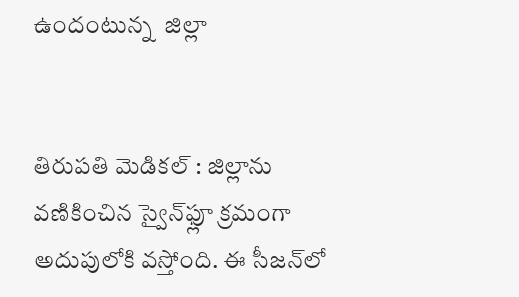ఉందంటున్న  జిల్లా


తిరుపతి మెడికల్‌ : జిల్లాను వణికించిన స్వైన్‌ఫ్లూ క్రమంగా అదుపులోకి వస్తోంది. ఈ సీజన్‌లో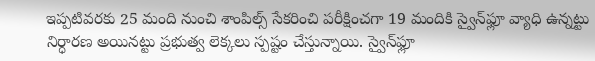ఇప్పటివరకు 25 మంది నుంచి శాంపిల్స్‌ సేకరించి పరీక్షించగా 19 మందికి స్వైన్‌ఫ్లూ వ్యాధి ఉన్నట్టు నిర్ధారణ అయినట్టు ప్రభుత్వ లెక్కలు స్పష్టం చేస్తున్నాయి. స్వైన్‌ఫ్లూ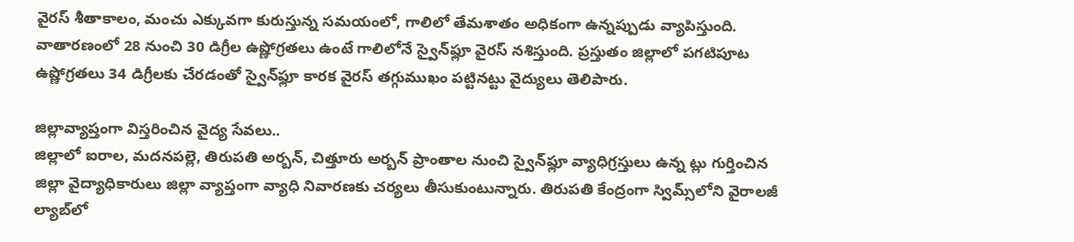వైరస్‌ శీతాకాలం, మంచు ఎక్కువగా కురుస్తున్న సమయంలో, గాలిలో తేమశాతం అధికంగా ఉన్నప్పుడు వ్యాపిస్తుంది. వాతారణంలో 28 నుంచి 30 డిగ్రీల ఉష్ణోగ్రతలు ఉంటే గాలిలోనే స్వైన్‌ఫ్లూ వైరస్‌ నశిస్తుంది. ప్రస్తుతం జిల్లాలో పగటిపూట ఉష్ణోగ్రతలు 34 డిగ్రీలకు చేరడంతో స్వైన్‌ఫ్లూ కారక వైరస్‌ తగ్గుముఖం పట్టినట్టు వైద్యులు తెలిపారు.

జిల్లావ్యాప్తంగా విస్తరించిన వైద్య సేవలు..
జిల్లాలో ఐరాల, మదనపల్లె, తిరుపతి అర్బన్, చిత్తూరు అర్బన్‌ ప్రాంతాల నుంచి స్వైన్‌ఫ్లూ వ్యాధిగ్రస్తులు ఉన్న ట్లు గుర్తించిన జిల్లా వైద్యాధికారులు జిల్లా వ్యాప్తంగా వ్యాధి నివారణకు చర్యలు తీసుకుంటున్నారు. తిరుపతి కేంద్రంగా స్విమ్స్‌లోని వైరాలజీ ల్యాబ్‌లో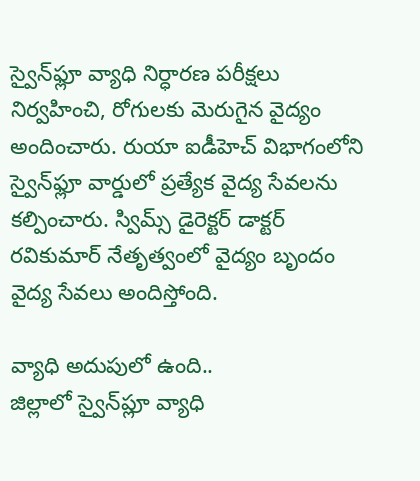స్వైన్‌ఫ్లూ వ్యాధి నిర్ధారణ పరీక్షలు నిర్వహించి, రోగులకు మెరుగైన వైద్యం అందించారు. రుయా ఐడీహెచ్‌ విభాగంలోని స్వైన్‌ఫ్లూ వార్డులో ప్రత్యేక వైద్య సేవలను కల్పించారు. స్విమ్స్‌ డైరెక్టర్‌ డాక్టర్‌ రవికుమార్‌ నేతృత్వంలో వైద్యం బృందం వైద్య సేవలు అందిస్తోంది.

వ్యాధి అదుపులో ఉంది..
జిల్లాలో స్వైన్‌ప్లూ వ్యాధి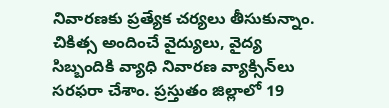నివారణకు ప్రత్యేక చర్యలు తీసుకున్నాం. చికిత్స అందించే వైద్యులు, వైద్య సిబ్బందికి వ్యాధి నివారణ వ్యాక్సిన్‌లు సరఫరా చేశాం. ప్రస్తుతం జిల్లాలో 19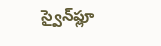స్వైన్‌ఫ్లూ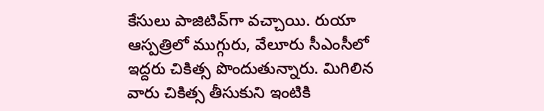కేసులు పాజిటివ్‌గా వచ్చాయి. రుయా ఆస్పత్రిలో ముగ్గురు, వేలూరు సీఎంసీలో ఇద్దరు చికిత్స పొందుతున్నారు. మిగిలిన వారు చికిత్స తీసుకుని ఇంటికి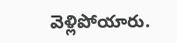వెళ్లిపోయారు.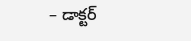– డాక్టర్‌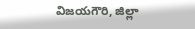విజయగౌరి, జిల్లా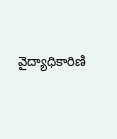వైద్యాధికారిణి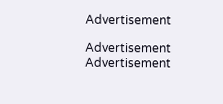Advertisement

Advertisement
Advertisement